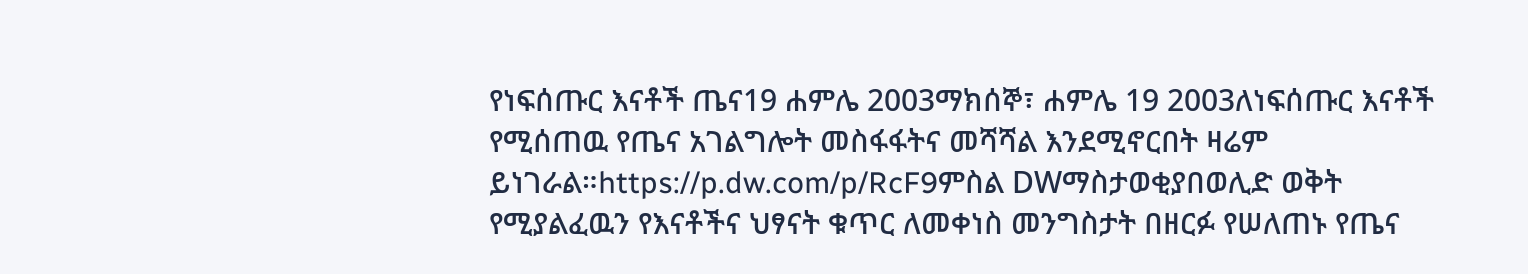የነፍሰጡር እናቶች ጤና19 ሐምሌ 2003ማክሰኞ፣ ሐምሌ 19 2003ለነፍሰጡር እናቶች የሚሰጠዉ የጤና አገልግሎት መስፋፋትና መሻሻል እንደሚኖርበት ዛሬም ይነገራል።https://p.dw.com/p/RcF9ምስል DWማስታወቂያበወሊድ ወቅት የሚያልፈዉን የእናቶችና ህፃናት ቁጥር ለመቀነስ መንግስታት በዘርፉ የሠለጠኑ የጤና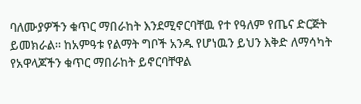ባለሙያዎችን ቁጥር ማበራከት እንደሚኖርባቸዉ የተ የዓለም የጤና ድርጅት ይመክራል። ከአምዓቱ የልማት ግቦች አንዱ የሆነዉን ይህን እቅድ ለማሳካት የአዋላጆችን ቁጥር ማበራከት ይኖርባቸዋል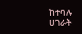ከተባሉ ሀገራት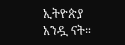ኢትዮጵያ አንዷ ናት።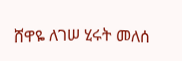ሸዋዬ ለገሠ ሂሩት መለሰ